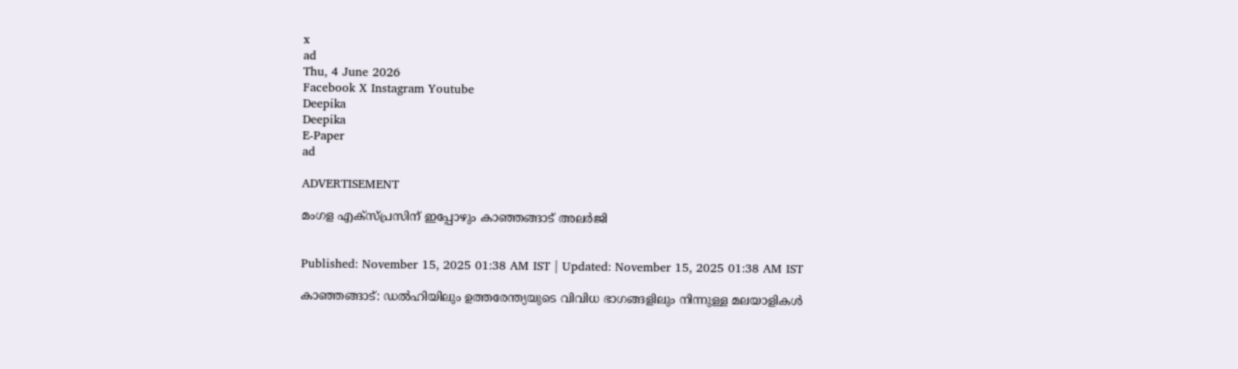x
ad
Thu, 4 June 2026
Facebook X Instagram Youtube
Deepika
Deepika
E-Paper
ad

ADVERTISEMENT

മംഗള എക്സ്പ്രസിന് ഇപ്പോഴും കാഞ്ഞങ്ങാട് അലർജി


Published: November 15, 2025 01:38 AM IST | Updated: November 15, 2025 01:38 AM IST

കാഞ്ഞങ്ങാട്: ഡൽഹിയിലും ഉത്തരേന്ത്യയുടെ വിവിധ ഭാഗങ്ങളിലും നിന്നുള്ള മലയാളികൾ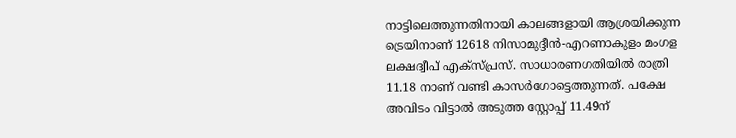നാട്ടിലെത്തുന്നതിനായി കാലങ്ങളായി ആശ്രയിക്കുന്ന ട്രെയിനാണ് 12618 നിസാമുദ്ദീൻ-എറണാകുളം മംഗള ലക്ഷദ്വീപ് എക്സ്പ്രസ്. സാധാരണഗതിയിൽ രാത്രി 11.18 നാണ് വണ്ടി കാസർഗോട്ടെത്തുന്നത്. പക്ഷേ അവിടം വിട്ടാൽ അടുത്ത സ്റ്റോപ്പ് 11.49ന്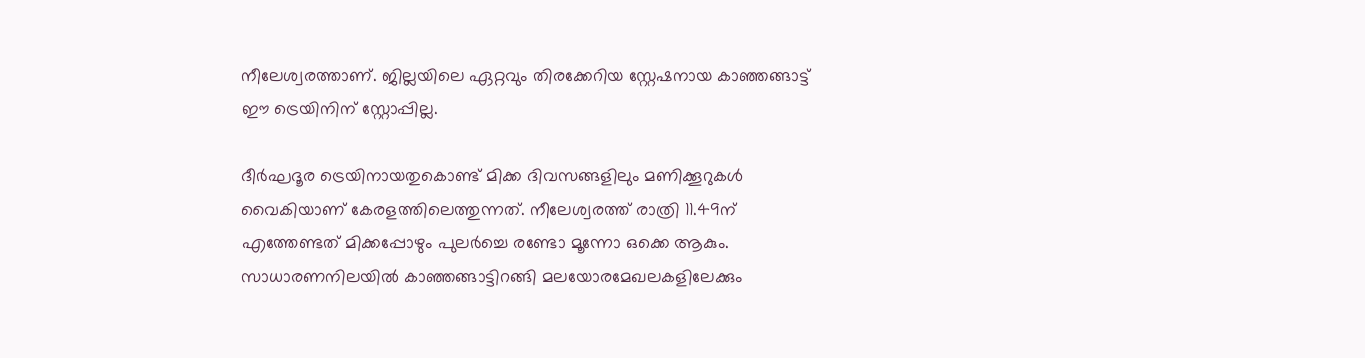നീലേശ്വരത്താണ്. ജില്ലയിലെ ഏറ്റവും തിരക്കേറിയ സ്റ്റേഷനായ കാഞ്ഞങ്ങാട്ട് ഈ ട്രെയിനിന് സ്റ്റോപ്പില്ല.

ദീർഘദൂര ട്രെയിനായതുകൊണ്ട് മിക്ക ദിവസങ്ങളിലും മണിക്കൂറുകൾ വൈകിയാണ് കേരളത്തിലെത്തുന്നത്. നീലേശ്വരത്ത് രാത്രി 11.49ന് എത്തേണ്ടത് മിക്കപ്പോഴും പുലർച്ചെ രണ്ടോ മൂന്നോ ഒക്കെ ആകും. സാധാരണനിലയിൽ കാഞ്ഞങ്ങാട്ടിറങ്ങി മലയോരമേഖലകളിലേക്കും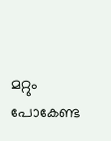മറ്റും പോകേണ്ട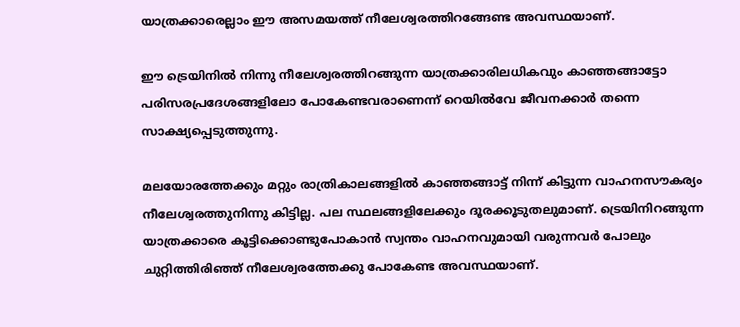യാത്രക്കാരെല്ലാം ഈ അസമയത്ത് നീലേശ്വരത്തിറങ്ങേണ്ട അവസ്ഥയാണ്.

ഈ ട്രെയിനിൽ നിന്നു നീലേശ്വരത്തിറങ്ങുന്ന യാത്രക്കാരിലധികവും കാഞ്ഞങ്ങാട്ടോ പരിസരപ്രദേശങ്ങളിലോ പോകേണ്ടവരാണെന്ന് റെയിൽവേ ജീവനക്കാർ തന്നെ സാക്ഷ്യപ്പെടുത്തുന്നു.

മലയോരത്തേക്കും മറ്റും രാത്രികാലങ്ങളിൽ കാഞ്ഞങ്ങാട്ട് നിന്ന് കിട്ടുന്ന വാഹനസൗകര്യം നീലേശ്വരത്തുനിന്നു കിട്ടില്ല. പല സ്ഥലങ്ങളിലേക്കും ദൂരക്കൂടുതലുമാണ്. ട്രെയിനിറങ്ങുന്ന യാത്രക്കാരെ കൂട്ടിക്കൊണ്ടുപോകാൻ സ്വന്തം വാഹനവുമായി വരുന്നവർ പോലും ചുറ്റിത്തിരിഞ്ഞ് നീലേശ്വരത്തേക്കു പോകേണ്ട അവസ്ഥയാണ്.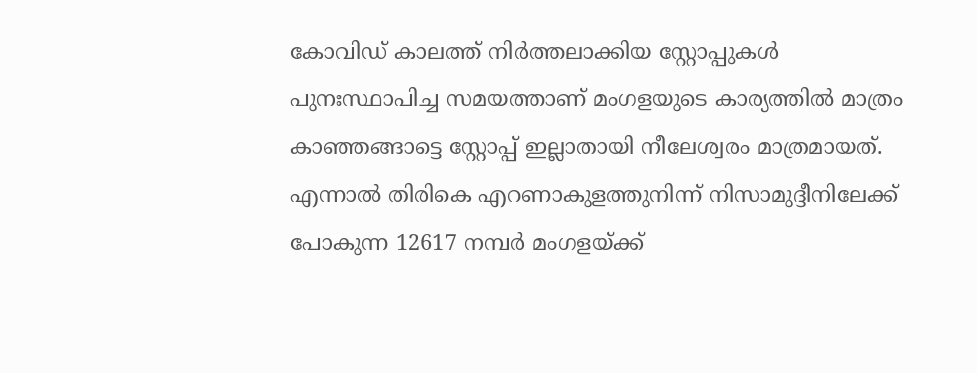കോവിഡ് കാലത്ത് നിർത്തലാക്കിയ സ്റ്റോപ്പുകൾ പുനഃസ്ഥാപിച്ച സമയത്താണ് മംഗളയുടെ കാര്യത്തിൽ മാത്രം കാഞ്ഞങ്ങാട്ടെ സ്റ്റോപ്പ് ഇല്ലാതായി നീലേശ്വരം മാത്രമായത്.
എന്നാൽ തിരികെ എറണാകുളത്തുനിന്ന് നിസാമുദ്ദീനിലേക്ക് പോകുന്ന 12617 നമ്പർ മംഗളയ്ക്ക്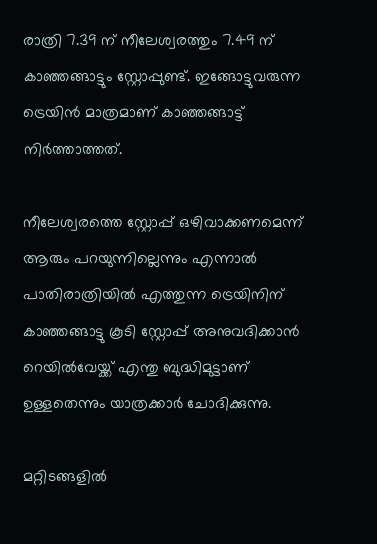രാത്രി 7.39 ന് നീലേശ്വരത്തും 7.49 ന് കാഞ്ഞങ്ങാട്ടും സ്റ്റോപ്പുണ്ട്. ഇങ്ങോട്ടുവരുന്ന ട്രെയിൻ മാത്രമാണ് കാഞ്ഞങ്ങാട്ട് നിർത്താത്തത്.

നീലേശ്വരത്തെ സ്റ്റോപ്പ് ഒഴിവാക്കണമെന്ന് ആരും പറയുന്നില്ലെന്നും എന്നാൽ പാതിരാത്രിയിൽ എത്തുന്ന ട്രെയിനിന് കാഞ്ഞങ്ങാട്ടു കൂടി സ്റ്റോപ്പ് അനുവദിക്കാൻ റെയിൽവേയ്ക്ക് എന്തു ബുദ്ധിമുട്ടാണ് ഉള്ളതെന്നും യാത്രക്കാർ ചോദിക്കുന്നു.

മറ്റിടങ്ങളിൽ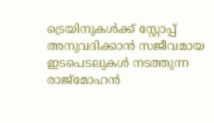ട്രെയിനുകൾക്ക് സ്റ്റോപ്പ് അനുവദിക്കാൻ സജീവമായ ഇടപെടലുകൾ നടത്തുന്ന രാജ്മോഹൻ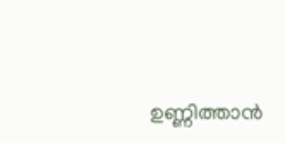ഉണ്ണിത്താൻ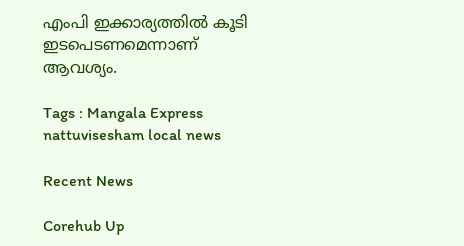എംപി ഇക്കാര്യത്തിൽ കൂടി ഇടപെടണമെന്നാണ് ആവശ്യം.

Tags : Mangala Express nattuvisesham local news

Recent News

Corehub Up